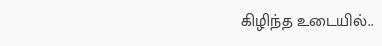கிழிந்த உடையில்..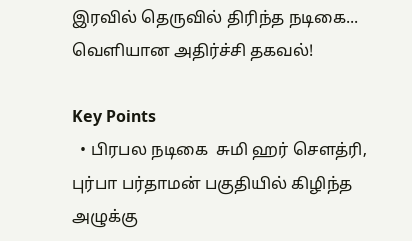இரவில் தெருவில் திரிந்த நடிகை... வெளியான அதிர்ச்சி தகவல்!

Key Points
  • பிரபல நடிகை  சுமி ஹர் சௌத்ரி, புர்பா பர்தாமன் பகுதியில் கிழிந்த அழுக்கு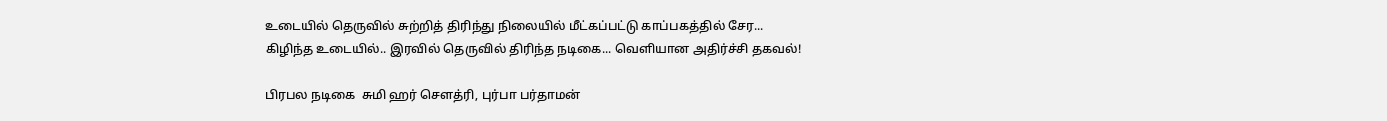உடையில் தெருவில் சுற்றித் திரிந்து நிலையில் மீட்கப்பட்டு காப்பகத்தில் சேர...
கிழிந்த உடையில்.. இரவில் தெருவில் திரிந்த நடிகை... வெளியான அதிர்ச்சி தகவல்!

பிரபல நடிகை  சுமி ஹர் சௌத்ரி, புர்பா பர்தாமன்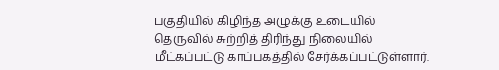பகுதியில் கிழிந்த அழுக்கு உடையில் தெருவில் சுற்றித் திரிந்து நிலையில் மீட்கப்பட்டு காப்பகத்தில் சேர்க்கப்பட்டுள்ளார்.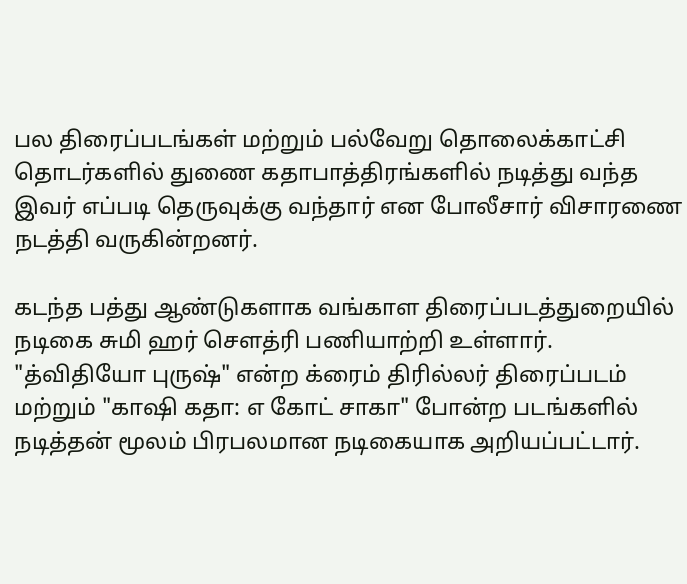பல திரைப்படங்கள் மற்றும் பல்வேறு தொலைக்காட்சி தொடர்களில் துணை கதாபாத்திரங்களில் நடித்து வந்த இவர் எப்படி தெருவுக்கு வந்தார் என போலீசார் விசாரணை நடத்தி வருகின்றனர்.

கடந்த பத்து ஆண்டுகளாக வங்காள திரைப்படத்துறையில் நடிகை சுமி ஹர் சௌத்ரி பணியாற்றி உள்ளார். "த்விதியோ புருஷ்" என்ற க்ரைம் திரில்லர் திரைப்படம் மற்றும் "காஷி கதா: எ கோட் சாகா" போன்ற படங்களில் நடித்தன் மூலம் பிரபலமான நடிகையாக அறியப்பட்டார்.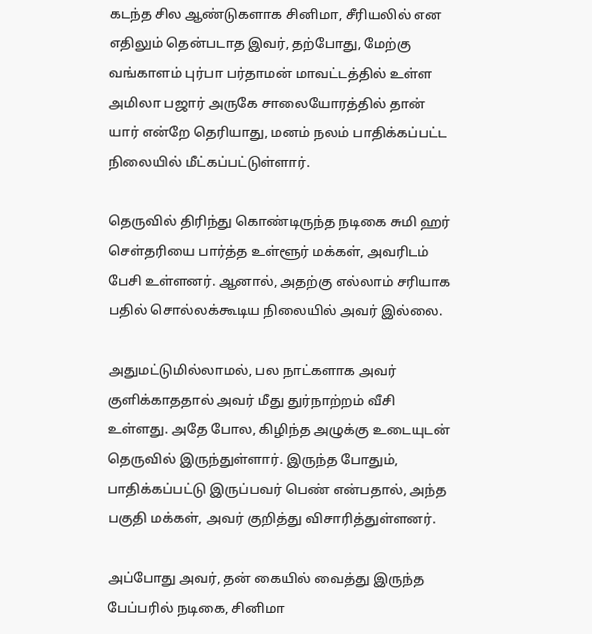கடந்த சில ஆண்டுகளாக சினிமா, சீரியலில் என எதிலும் தென்படாத இவர், தற்போது, மேற்கு வங்காளம் புர்பா பர்தாமன் மாவட்டத்தில் உள்ள அமிலா பஜார் அருகே சாலையோரத்தில் தான் யார் என்றே தெரியாது, மனம் நலம் பாதிக்கப்பட்ட நிலையில் மீட்கப்பட்டுள்ளார்.

தெருவில் திரிந்து கொண்டிருந்த நடிகை சுமி ஹர் செள்தரியை பார்த்த உள்ளூர் மக்கள், அவரிடம் பேசி உள்ளனர். ஆனால், அதற்கு எல்லாம் சரியாக பதில் சொல்லக்கூடிய நிலையில் அவர் இல்லை.

அதுமட்டுமில்லாமல், பல நாட்களாக அவர் குளிக்காததால் அவர் மீது துர்நாற்றம் வீசி உள்ளது. அதே போல, கிழிந்த அழுக்கு உடையுடன் தெருவில் இருந்துள்ளார். இருந்த போதும், பாதிக்கப்பட்டு இருப்பவர் பெண் என்பதால், அந்த பகுதி மக்கள், அவர் குறித்து விசாரித்துள்ளனர்.

அப்போது அவர், தன் கையில் வைத்து இருந்த பேப்பரில் நடிகை, சினிமா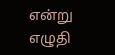என்று எழுதி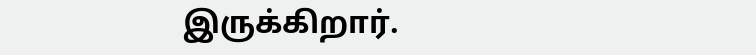இருக்கிறார்.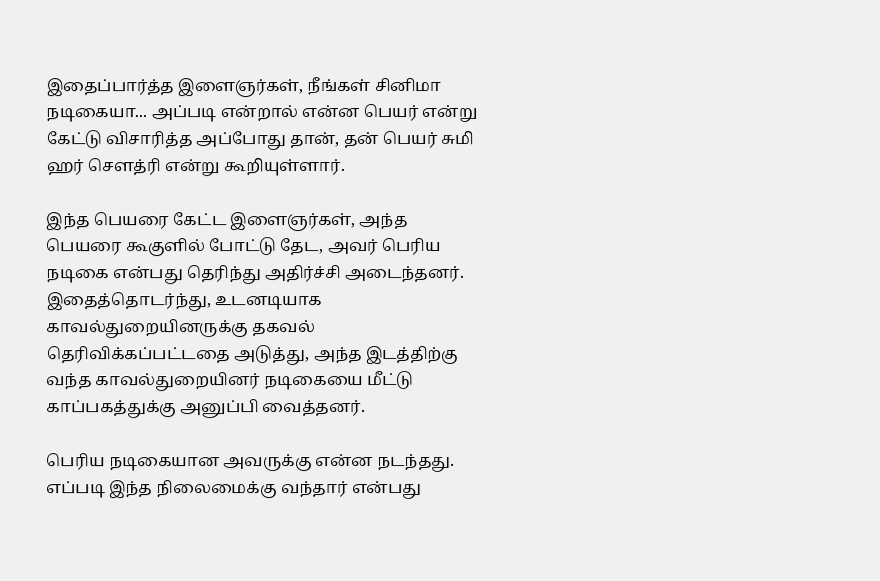இதைப்பார்த்த இளைஞர்கள், நீங்கள் சினிமா நடிகையா... அப்படி என்றால் என்ன பெயர் என்று கேட்டு விசாரித்த அப்போது தான், தன் பெயர் சுமி ஹர் சௌத்ரி என்று கூறியுள்ளார்.

இந்த பெயரை கேட்ட இளைஞர்கள், அந்த பெயரை கூகுளில் போட்டு தேட, அவர் பெரிய நடிகை என்பது தெரிந்து அதிர்ச்சி அடைந்தனர். இதைத்தொடர்ந்து, உடனடியாக காவல்துறையினருக்கு தகவல் தெரிவிக்கப்பட்டதை அடுத்து, அந்த இடத்திற்கு வந்த காவல்துறையினர் நடிகையை மீட்டு காப்பகத்துக்கு அனுப்பி வைத்தனர்.

பெரிய நடிகையான அவருக்கு என்ன நடந்தது. எப்படி இந்த நிலைமைக்கு வந்தார் என்பது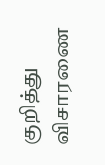குறித்து விசாரணை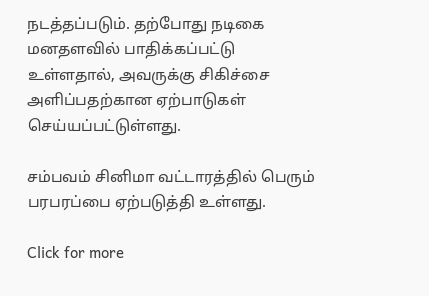நடத்தப்படும். தற்போது நடிகை மனதளவில் பாதிக்கப்பட்டு உள்ளதால், அவருக்கு சிகிச்சை அளிப்பதற்கான ஏற்பாடுகள் செய்யப்பட்டுள்ளது.

சம்பவம் சினிமா வட்டாரத்தில் பெரும் பரபரப்பை ஏற்படுத்தி உள்ளது.

Click for more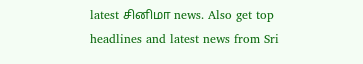latest சினிமா news. Also get top headlines and latest news from Sri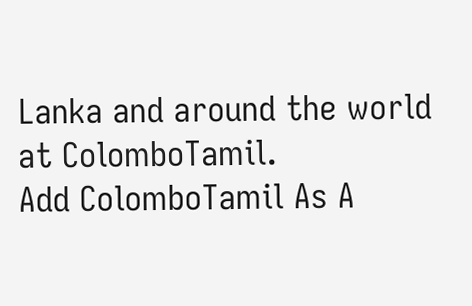Lanka and around the world at ColomboTamil.
Add ColomboTamil As A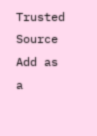Trusted Source Add as a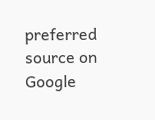preferred source on Google